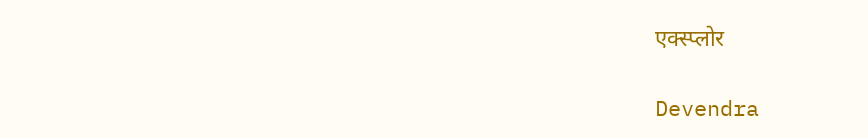एक्स्प्लोर

Devendra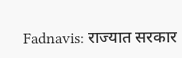Fadnavis: राज्यात सरकार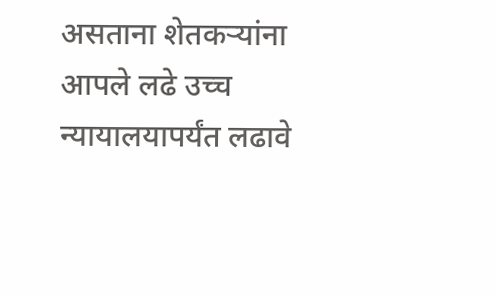असताना शेतकर्‍यांना आपले लढे उच्च न्यायालयापर्यंत लढावे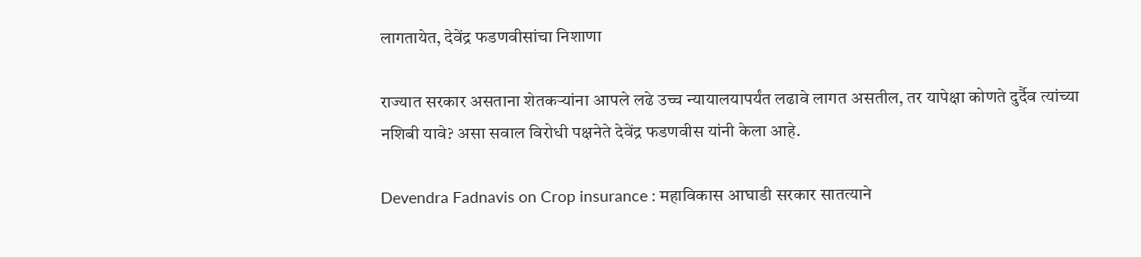लागतायेत, देवेंद्र फडणवीसांचा निशाणा

राज्यात सरकार असताना शेतकर्‍यांना आपले लढे उच्च न्यायालयापर्यंत लढावे लागत असतील, तर यापेक्षा कोणते दुर्दैव त्यांच्या नशिबी यावे? असा सवाल विरोधी पक्षनेते देवेंद्र फडणवीस यांनी केला आहे.

Devendra Fadnavis on Crop insurance : महाविकास आघाडी सरकार सातत्याने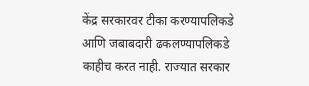केंद्र सरकारवर टीका करण्यापलिकडे आणि जबाबदारी ढकलण्यापलिकडे काहीच करत नाही. राज्यात सरकार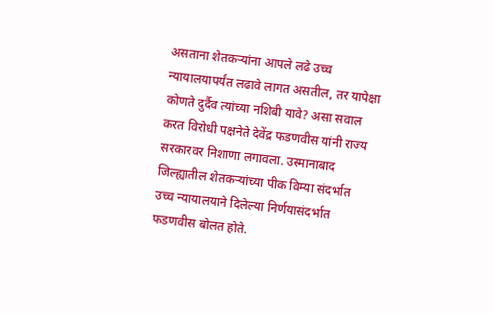असताना शेतकर्‍यांना आपले लढे उच्च न्यायालयापर्यंत लढावे लागत असतील, तर यापेक्षा कोणते दुर्दैव त्यांच्या नशिबी यावे? असा सवाल करत विरोधी पक्षनेते देवेंद्र फडणवीस यांनी राज्य सरकारवर निशाणा लगावला. उस्मानाबाद जिल्ह्यातील शेतकऱ्यांच्या पीक विम्या संदर्भात उच्च न्यायालयाने दिलेल्या निर्णयासंदर्भात फडणवीस बोलत होते.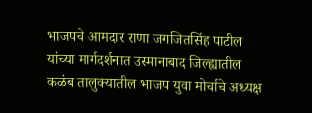भाजपचे आमदार राणा जगजितसिंह पाटील यांच्या मार्गदर्शनात उस्मानाबाद जिल्ह्यातील कळंब तालुक्यातील भाजप युवा मोर्चाचे अध्यक्ष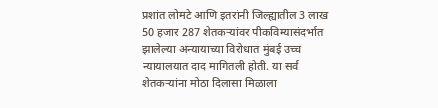प्रशांत लोमटे आणि इतरांनी जिल्ह्यातील 3 लाख 50 हजार 287 शेतकर्‍यांवर पीकविम्यासंदर्भात झालेल्या अन्यायाच्या विरोधात मुंबई उच्च न्यायालयात दाद मागितली होती. या सर्व शेतकर्‍यांना मोठा दिलासा मिळाला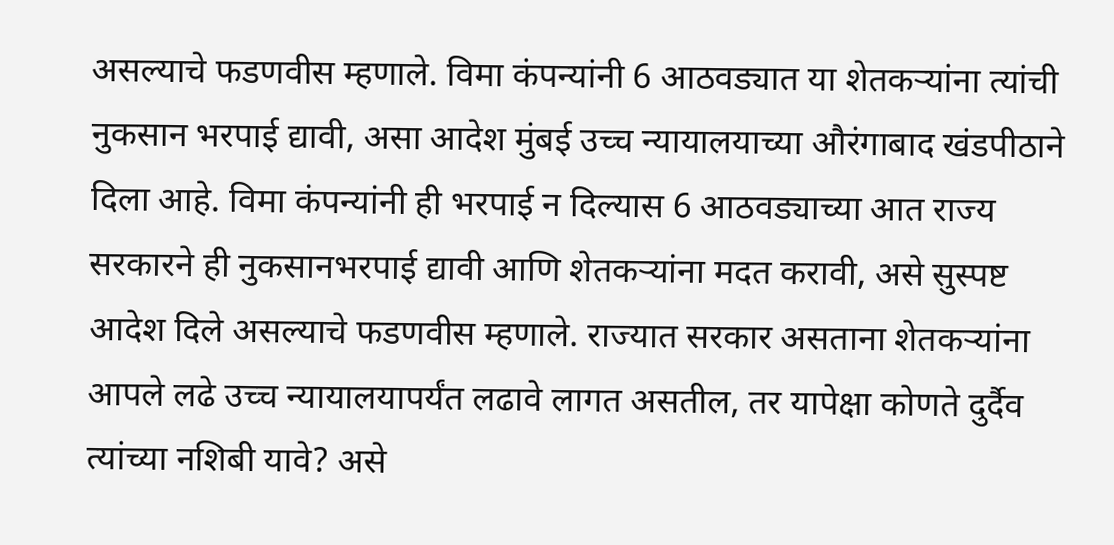असल्याचे फडणवीस म्हणाले. विमा कंपन्यांनी 6 आठवड्यात या शेतकर्‍यांना त्यांची नुकसान भरपाई द्यावी, असा आदेश मुंबई उच्च न्यायालयाच्या औरंगाबाद खंडपीठाने दिला आहे. विमा कंपन्यांनी ही भरपाई न दिल्यास 6 आठवड्याच्या आत राज्य सरकारने ही नुकसानभरपाई द्यावी आणि शेतकर्‍यांना मदत करावी, असे सुस्पष्ट आदेश दिले असल्याचे फडणवीस म्हणाले. राज्यात सरकार असताना शेतकर्‍यांना आपले लढे उच्च न्यायालयापर्यंत लढावे लागत असतील, तर यापेक्षा कोणते दुर्दैव त्यांच्या नशिबी यावे? असे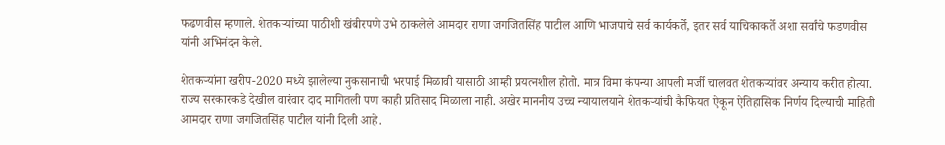फढणवीस म्हणाले. शेतकऱ्यांच्या पाठीशी खंबीरपणे उभे ठाकलेले आमदार राणा जगजितसिंह पाटील आणि भाजपाचे सर्व कार्यकर्ते, इतर सर्व याचिकाकर्ते अशा सर्वांचे फडणवीस यांनी अभिनंदन केले.

शेतकऱ्यांना खरीप-2020 मध्ये झालेल्या नुकसानाची भरपाई मिळावी यासाठी आम्ही प्रयत्नशील होतो. मात्र विमा कंपन्या आपली मर्जी चालवत शेतकऱ्यांवर अन्याय करीत होत्या. राज्य सरकारकडे देखील वारंवार दाद मागितली पण काही प्रतिसाद मिळाला नाही. अखेर माननीय उच्च न्यायालयाने शेतकऱ्यांची कैफियत ऐकून ऐतिहासिक निर्णय दिल्याची माहिती आमदार राणा जगजितसिंह पाटील यांनी दिली आहे.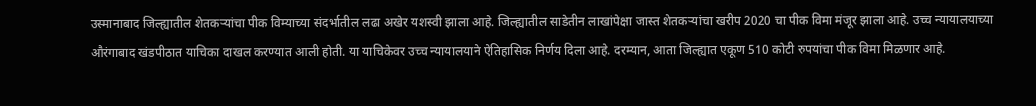उस्मानाबाद जिल्ह्यातील शेतकऱ्यांचा पीक विम्याच्या संदर्भातील लढा अखेर यशस्वी झाला आहे. जिल्ह्यातील साडेतीन लाखांपेक्षा जास्त शेतकऱ्यांचा खरीप 2020 चा पीक विमा मंजूर झाला आहे. उच्च न्यायालयाच्या औरंगाबाद खंडपीठात याचिका दाखल करण्यात आली होती. या याचिकेवर उच्च न्यायालयाने ऐतिहासिक निर्णय दिला आहे. दरम्यान, आता जिल्ह्यात एकूण 510 कोटी रुपयांचा पीक विमा मिळणार आहे.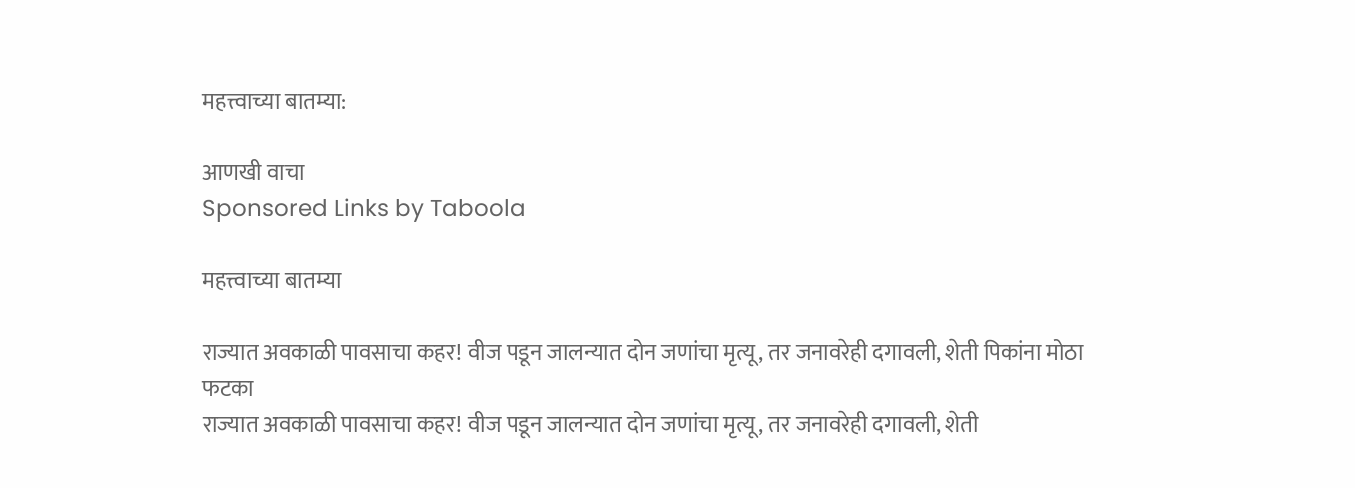महत्त्वाच्या बातम्या:

आणखी वाचा
Sponsored Links by Taboola

महत्त्वाच्या बातम्या

राज्यात अवकाळी पावसाचा कहर! वीज पडून जालन्यात दोन जणांचा मृत्यू, तर जनावरेही दगावली, शेती पिकांना मोठा फटका
राज्यात अवकाळी पावसाचा कहर! वीज पडून जालन्यात दोन जणांचा मृत्यू, तर जनावरेही दगावली, शेती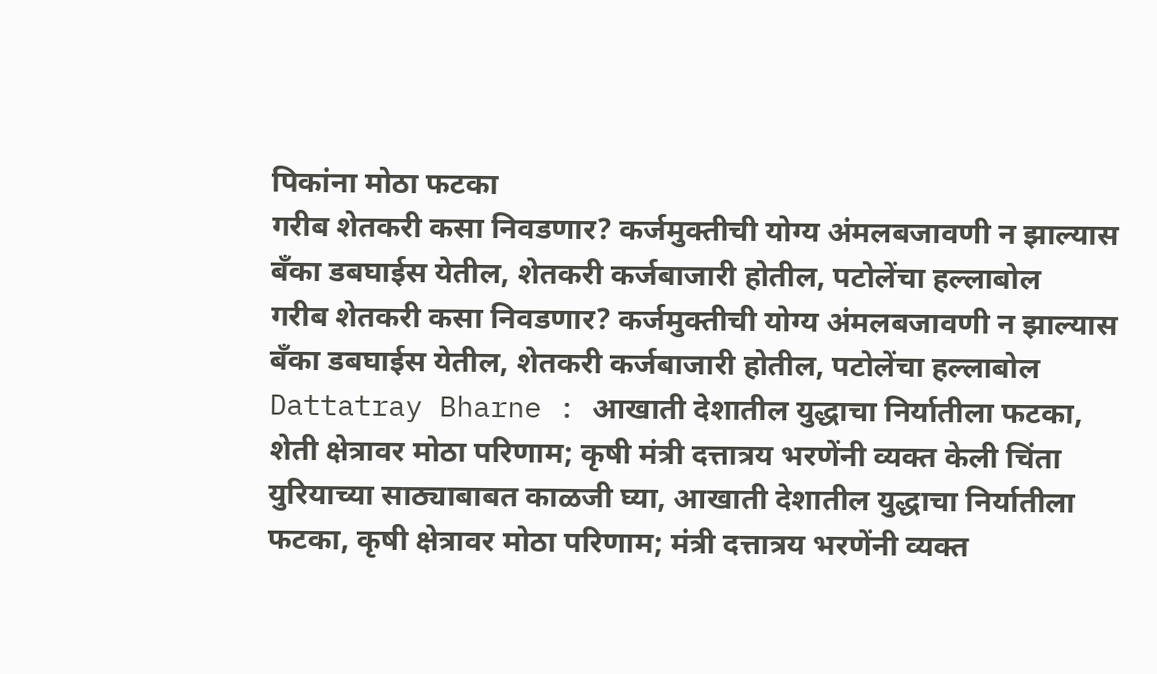पिकांना मोठा फटका
गरीब शेतकरी कसा निवडणार? कर्जमुक्तीची योग्य अंमलबजावणी न झाल्यास बँका डबघाईस येतील, शेतकरी कर्जबाजारी होतील, पटोलेंचा हल्लाबोल
गरीब शेतकरी कसा निवडणार? कर्जमुक्तीची योग्य अंमलबजावणी न झाल्यास बँका डबघाईस येतील, शेतकरी कर्जबाजारी होतील, पटोलेंचा हल्लाबोल
Dattatray Bharne : आखाती देशातील युद्धाचा निर्यातीला फटका, शेती क्षेत्रावर मोठा परिणाम; कृषी मंत्री दत्तात्रय भरणेंनी व्यक्त केली चिंता
युरियाच्या साठ्याबाबत काळजी घ्या, आखाती देशातील युद्धाचा निर्यातीला फटका, कृषी क्षेत्रावर मोठा परिणाम; मंत्री दत्तात्रय भरणेंनी व्यक्त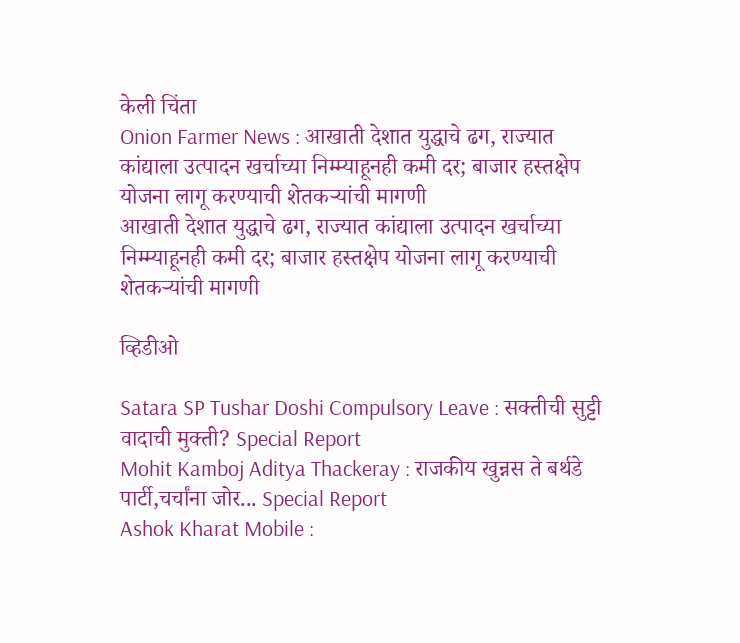केली चिंता
Onion Farmer News : आखाती देशात युद्धाचे ढग, राज्यात कांद्याला उत्पादन खर्चाच्या निम्म्याहूनही कमी दर; बाजार हस्तक्षेप योजना लागू करण्याची शेतकऱ्यांची मागणी
आखाती देशात युद्धाचे ढग, राज्यात कांद्याला उत्पादन खर्चाच्या निम्म्याहूनही कमी दर; बाजार हस्तक्षेप योजना लागू करण्याची शेतकऱ्यांची मागणी

व्हिडीओ

Satara SP Tushar Doshi Compulsory Leave : सक्तीची सुट्टी वादाची मुक्ती? Special Report
Mohit Kamboj Aditya Thackeray : राजकीय खुन्नस ते बर्थडे पार्टी,चर्चांना जोर... Special Report
Ashok Kharat Mobile :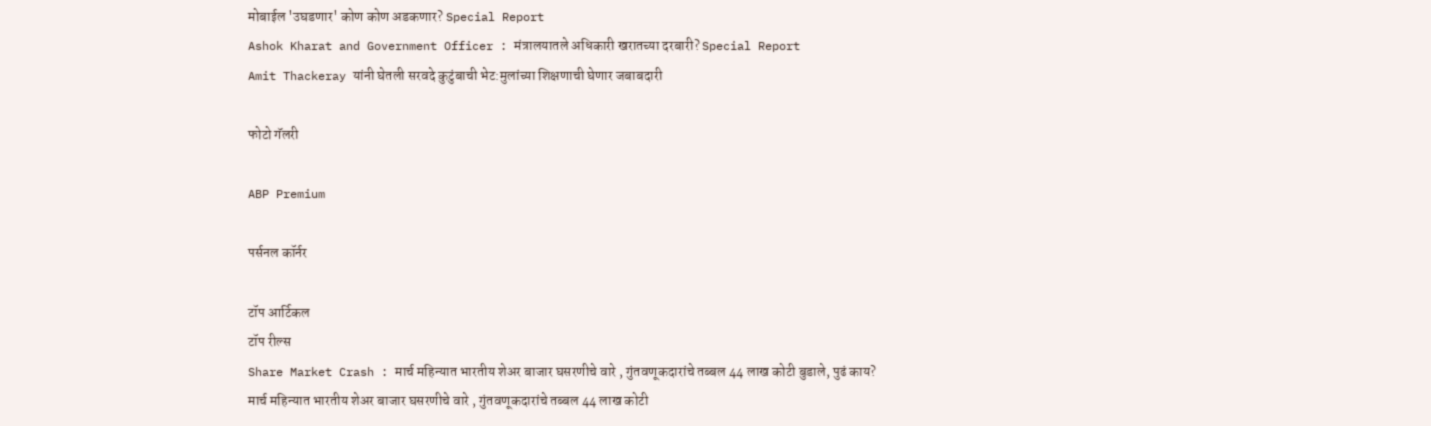मोबाईल 'उघडणार' कोण कोण अडकणार? Special Report
Ashok Kharat and Government Officer : मंत्रालयातले अधिकारी खरातच्या दरबारी? Special Report
Amit Thackeray यांनी घेतली सरवदे कुटुंबाची भेट:मुलांच्या शिक्षणाची घेणार जबाबदारी

फोटो गॅलरी

ABP Premium

पर्सनल कॉर्नर

टॉप आर्टिकल
टॉप रील्स
Share Market Crash : मार्च महिन्यात भारतीय शेअर बाजार घसरणीचे वारे , गुंतवणूकदारांचे तब्बल 44 लाख कोटी बुडाले, पुढं काय?
मार्च महिन्यात भारतीय शेअर बाजार घसरणीचे वारे , गुंतवणूकदारांचे तब्बल 44 लाख कोटी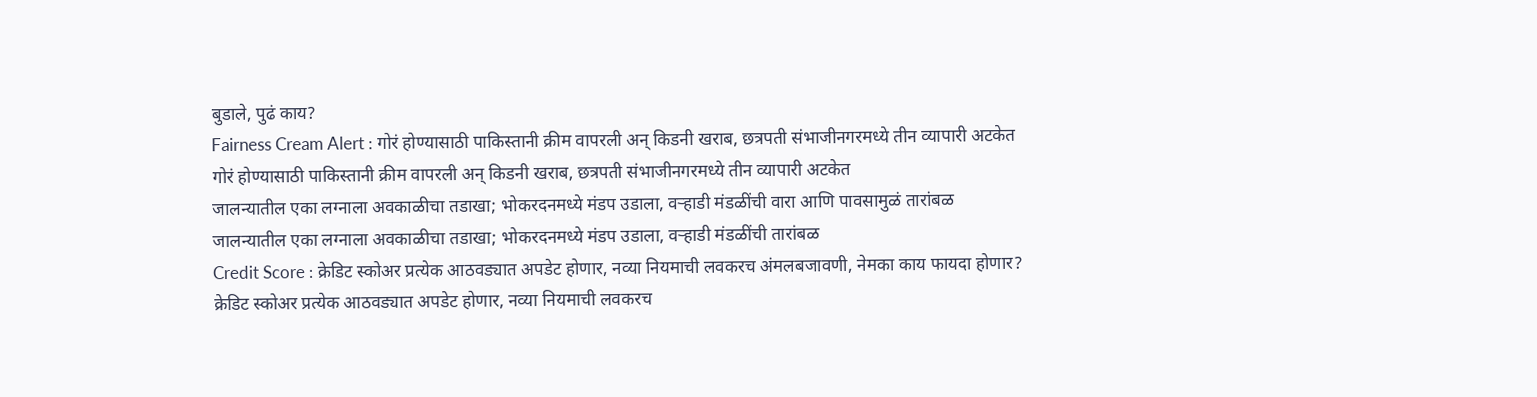बुडाले, पुढं काय?
Fairness Cream Alert : गोरं होण्यासाठी पाकिस्तानी क्रीम वापरली अन् किडनी खराब, छत्रपती संभाजीनगरमध्ये तीन व्यापारी अटकेत
गोरं होण्यासाठी पाकिस्तानी क्रीम वापरली अन् किडनी खराब, छत्रपती संभाजीनगरमध्ये तीन व्यापारी अटकेत
जालन्यातील एका लग्नाला अवकाळीचा तडाखा; भोकरदनमध्ये मंडप उडाला, वऱ्हाडी मंडळींची वारा आणि पावसामुळं तारांबळ
जालन्यातील एका लग्नाला अवकाळीचा तडाखा; भोकरदनमध्ये मंडप उडाला, वऱ्हाडी मंडळींची तारांबळ
Credit Score : क्रेडिट स्कोअर प्रत्येक आठवड्यात अपडेट होणार, नव्या नियमाची लवकरच अंमलबजावणी, नेमका काय फायदा होणार?
क्रेडिट स्कोअर प्रत्येक आठवड्यात अपडेट होणार, नव्या नियमाची लवकरच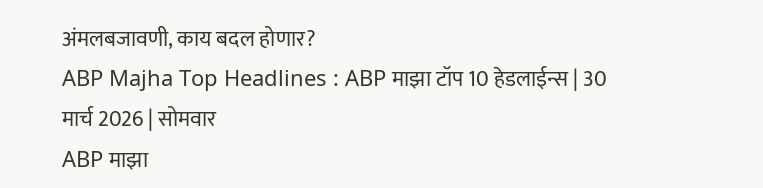अंमलबजावणी, काय बदल होणार?
ABP Majha Top Headlines : ABP माझा टॉप 10 हेडलाईन्स | 30 मार्च 2026 | सोमवार
ABP माझा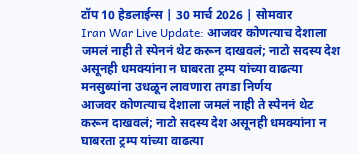टॉप 10 हेडलाईन्स | 30 मार्च 2026 | सोमवार
Iran War Live Update: आजवर कोणत्याच देशाला जमलं नाही ते स्पेननं थेट करून दाखवलं; नाटो सदस्य देश असूनही धमक्यांना न घाबरता ट्रम्प यांच्या वाढत्या मनसुब्यांना उधळून लावणारा तगडा निर्णय
आजवर कोणत्याच देशाला जमलं नाही ते स्पेननं थेट करून दाखवलं; नाटो सदस्य देश असूनही धमक्यांना न घाबरता ट्रम्प यांच्या वाढत्या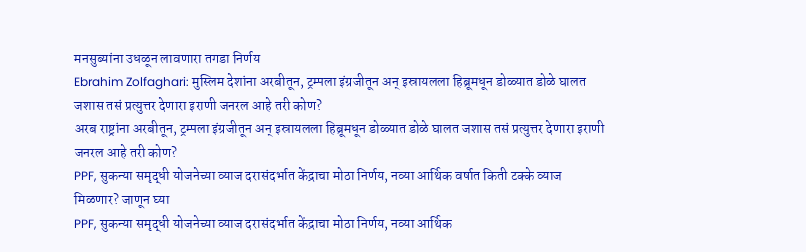मनसुब्यांना उधळून लावणारा तगडा निर्णय
Ebrahim Zolfaghari: मुस्लिम देशांना अरबीतून, ट्रम्पला इंग्रजीतून अन् इस्रायलला हिब्रूमधून डोळ्यात डोळे घालत जशास तसं प्रत्युत्तर देणारा इराणी जनरल आहे तरी कोण?
अरब राष्ट्रांना अरबीतून, ट्रम्पला इंग्रजीतून अन् इस्रायलला हिब्रूमधून डोळ्यात डोळे घालत जशास तसं प्रत्युत्तर देणारा इराणी जनरल आहे तरी कोण?
PPF, सुकन्या समृद्धी योजनेच्या व्याज दरासंदर्भात केंद्राचा मोठा निर्णय, नव्या आर्थिक वर्षात किती टक्के व्याज मिळणार? जाणून घ्या
PPF, सुकन्या समृद्धी योजनेच्या व्याज दरासंदर्भात केंद्राचा मोठा निर्णय, नव्या आर्थिक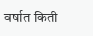वर्षात किती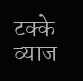टक्के व्याज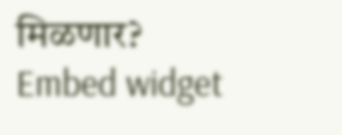मिळणार?
Embed widget